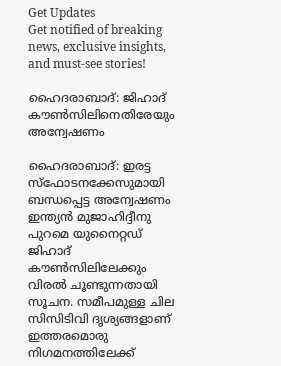Get Updates
Get notified of breaking news, exclusive insights, and must-see stories!

ഹൈദരാബാദ്: ജിഹാദ് കൗണ്‍സിലിനെതിരേയും അന്വേഷണം

ഹൈദരാബാദ്: ഇരട്ട സ്‌ഫോടനക്കേസുമായി ബന്ധപ്പെട്ട അന്വേഷണം ഇന്ത്യന്‍ മുജാഹിദ്ദീനു പുറമെ യുനൈറ്റഡ് ജിഹാദ് കൗണ്‍സിലിലേക്കും വിരല്‍ ചൂണ്ടുന്നതായി സൂചന. സമീപമുള്ള ചില സിസിടിവി ദൃശ്യങ്ങളാണ് ഇത്തരമൊരു നിഗമനത്തിലേക്ക്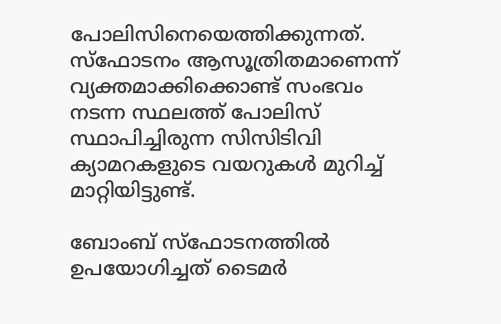പോലിസിനെയെത്തിക്കുന്നത്. സ്‌ഫോടനം ആസൂത്രിതമാണെന്ന് വ്യക്തമാക്കിക്കൊണ്ട് സംഭവം നടന്ന സ്ഥലത്ത് പോലിസ് സ്ഥാപിച്ചിരുന്ന സിസിടിവി ക്യാമറകളുടെ വയറുകള്‍ മുറിച്ച് മാറ്റിയിട്ടുണ്ട്.

ബോംബ് സ്‌ഫോടനത്തില്‍ ഉപയോഗിച്ചത് ടൈമര്‍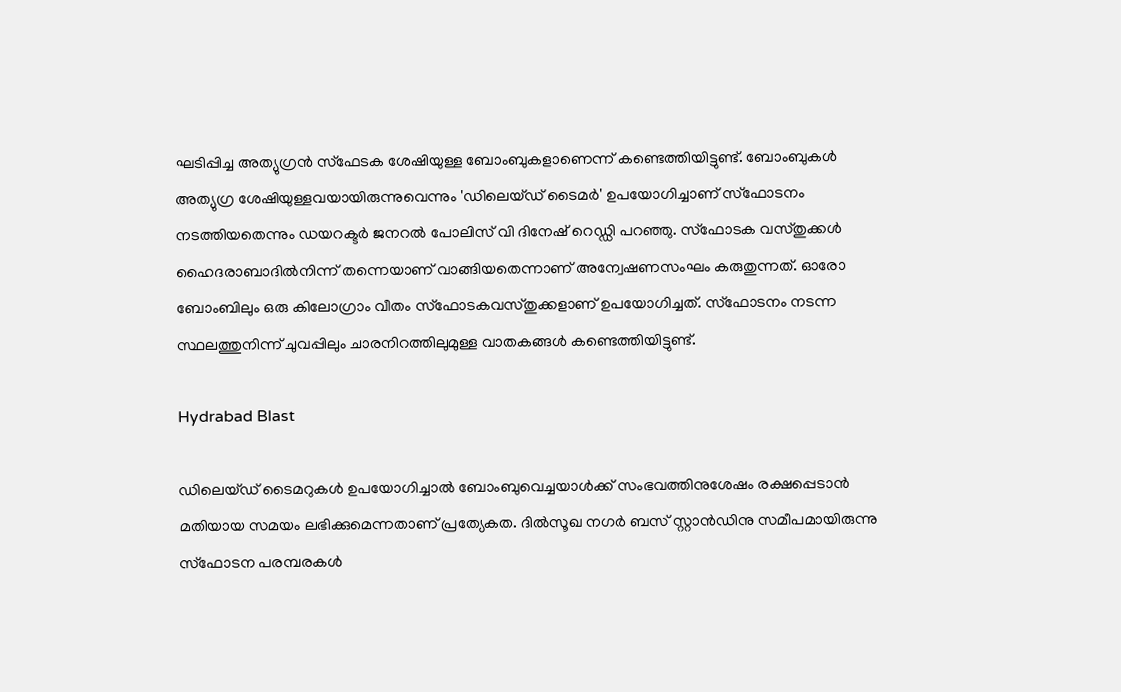ഘടിപ്പിച്ച അത്യുഗ്രന്‍ സ്‌ഫേടക ശേഷിയുള്ള ബോംബുകളാണെന്ന് കണ്ടെത്തിയിട്ടുണ്ട്. ബോംബുകള്‍ അത്യുഗ്ര ശേഷിയുള്ളവയായിരുന്നുവെന്നും 'ഡിലെയ്ഡ് ടൈമര്‍' ഉപയോഗിച്ചാണ് സ്‌ഫോടനം നടത്തിയതെന്നും ഡയറക്ടര്‍ ജനറല്‍ പോലിസ് വി ദിനേഷ് റെഡ്ഡി പറഞ്ഞു. സ്‌ഫോടക വസ്തുക്കള്‍ ഹൈദരാബാദില്‍നിന്ന് തന്നെയാണ് വാങ്ങിയതെന്നാണ് അന്വേഷണസംഘം കരുതുന്നത്. ഓരോ ബോംബിലും ഒരു കിലോഗ്രാം വീതം സ്‌ഫോടകവസ്തുക്കളാണ് ഉപയോഗിച്ചത്. സ്‌ഫോടനം നടന്ന സ്ഥലത്തുനിന്ന് ചുവപ്പിലും ചാരനിറത്തിലുമുള്ള വാതകങ്ങള്‍ കണ്ടെത്തിയിട്ടുണ്ട്.

Hydrabad Blast

ഡിലെയ്ഡ് ടൈമറുകള്‍ ഉപയോഗിച്ചാല്‍ ബോംബുവെച്ചയാള്‍ക്ക് സംഭവത്തിനുശേഷം രക്ഷപ്പെടാന്‍ മതിയായ സമയം ലഭിക്കുമെന്നതാണ് പ്രത്യേകത. ദില്‍സൂഖ നഗര്‍ ബസ് സ്റ്റാന്‍ഡിനു സമീപമായിരുന്നു സ്‌ഫോടന പരമ്പരകള്‍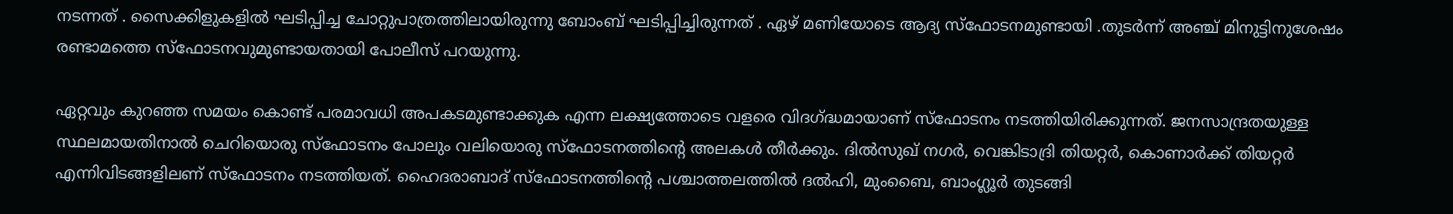നടന്നത് . സൈക്കിളുകളില്‍ ഘടിപ്പിച്ച ചോറ്റുപാത്രത്തിലായിരുന്നു ബോംബ് ഘടിപ്പിച്ചിരുന്നത് . ഏഴ് മണിയോടെ ആദ്യ സ്‌ഫോടനമുണ്ടായി .തുടര്‍ന്ന് അഞ്ച് മിനുട്ടിനുശേഷം രണ്ടാമത്തെ സ്‌ഫോടനവുമുണ്ടായതായി പോലീസ് പറയുന്നു.

ഏറ്റവും കുറഞ്ഞ സമയം കൊണ്ട് പരമാവധി അപകടമുണ്ടാക്കുക എന്ന ലക്ഷ്യത്തോടെ വളരെ വിദഗ്ദ്ധമായാണ് സ്‌ഫോടനം നടത്തിയിരിക്കുന്നത്. ജനസാന്ദ്രതയുള്ള സ്ഥലമായതിനാല്‍ ചെറിയൊരു സ്‌ഫോടനം പോലും വലിയൊരു സ്‌ഫോടനത്തിന്റെ അലകള്‍ തീര്‍ക്കും. ദില്‍സുഖ് നഗര്‍, വെങ്കിടാദ്രി തിയറ്റര്‍, കൊണാര്‍ക്ക് തിയറ്റര്‍ എന്നിവിടങ്ങളിലണ് സ്‌ഫോടനം നടത്തിയത്. ഹൈദരാബാദ് സ്‌ഫോടനത്തിന്റെ പശ്ചാത്തലത്തില്‍ ദല്‍ഹി, മുംബൈ, ബാംഗ്ലൂര്‍ തുടങ്ങി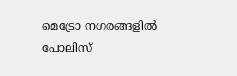മെട്രോ നഗരങ്ങളില്‍ പോലിസ്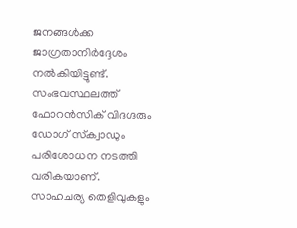ജനങ്ങള്‍ക്ക ജാഗ്രതാനിര്‍ദ്ദേശം നല്‍കിയിട്ടുണ്ട്. സംഭവസ്ഥലത്ത് ഫോറന്‍സിക് വിദഗ്ദരും ഡോഗ് സ്‌ക്വാഡും പരിശോധന നടത്തി വരികയാണ്. സാഹചര്യ തെളിവുകളും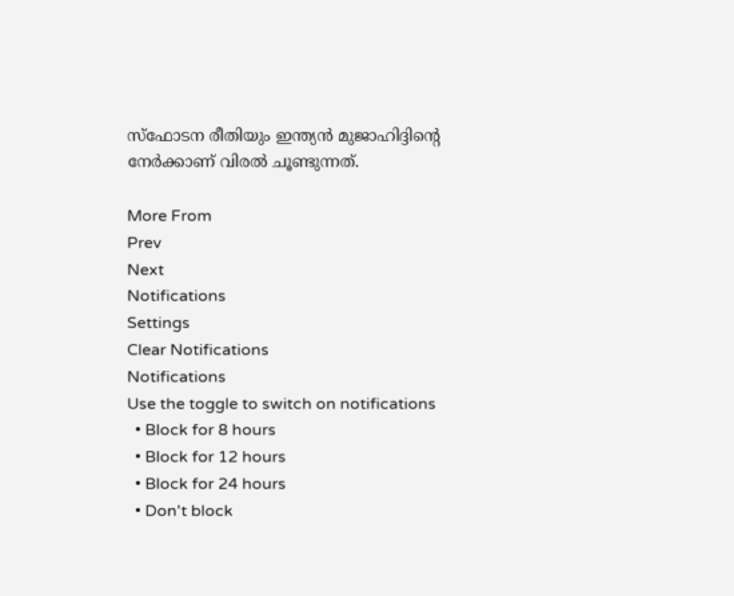സ്‌ഫോടന രീതിയും ഇന്ത്യന്‍ മുജാഹിദ്ദിന്റെ നേര്‍ക്കാണ് വിരല്‍ ചൂണ്ടുന്നത്.

More From
Prev
Next
Notifications
Settings
Clear Notifications
Notifications
Use the toggle to switch on notifications
  • Block for 8 hours
  • Block for 12 hours
  • Block for 24 hours
  • Don't block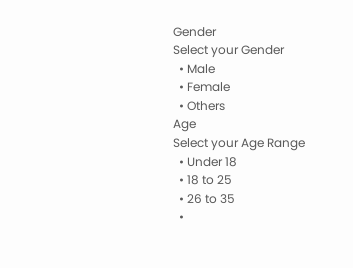Gender
Select your Gender
  • Male
  • Female
  • Others
Age
Select your Age Range
  • Under 18
  • 18 to 25
  • 26 to 35
  •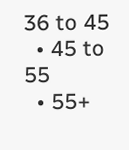36 to 45
  • 45 to 55
  • 55+